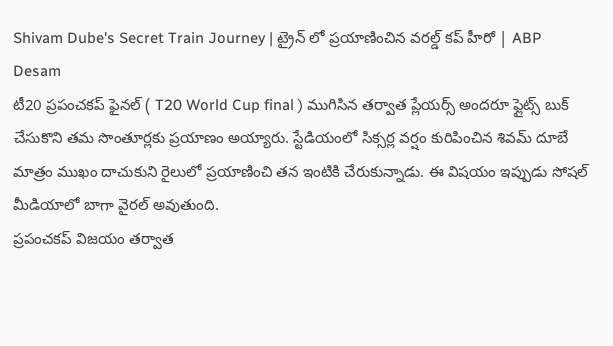Shivam Dube's Secret Train Journey | ట్రైన్ లో ప్రయాణించిన వరల్డ్ కప్ హీరో | ABP Desam
టీ20 ప్రపంచకప్ ఫైనల్ ( T20 World Cup final ) ముగిసిన తర్వాత ప్లేయర్స్ అందరూ ఫ్లైట్స్ బుక్ చేసుకొని తమ సొంతూర్లకు ప్రయాణం అయ్యారు. స్టేడియంలో సిక్సర్ల వర్షం కురిపించిన శివమ్ దూబే మాత్రం ముఖం దాచుకుని రైలులో ప్రయాణించి తన ఇంటికి చేరుకున్నాడు. ఈ విషయం ఇప్పుడు సోషల్ మీడియాలో బాగా వైరల్ అవుతుంది.
ప్రపంచకప్ విజయం తర్వాత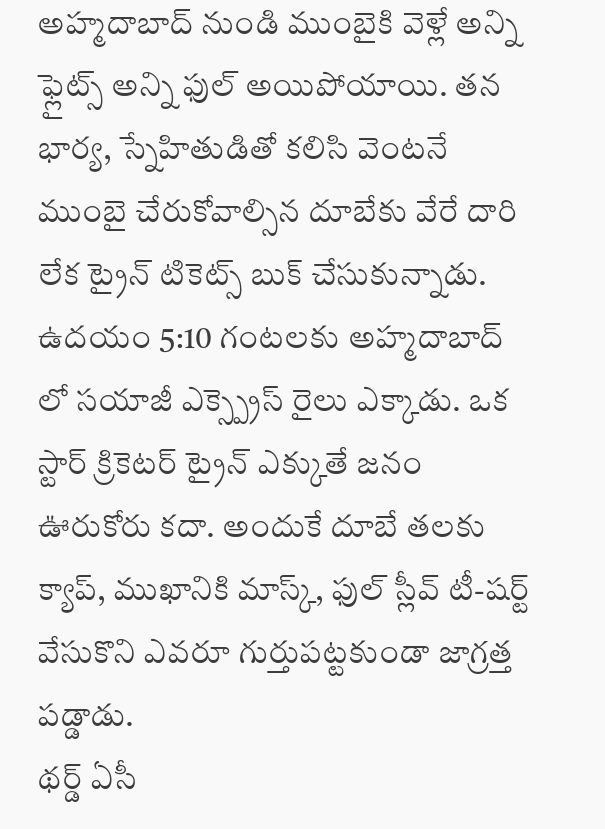అహ్మదాబాద్ నుండి ముంబైకి వెళ్లే అన్ని ఫ్లైట్స్ అన్ని ఫుల్ అయిపోయాయి. తన భార్య, స్నేహితుడితో కలిసి వెంటనే ముంబై చేరుకోవాల్సిన దూబేకు వేరే దారి లేక ట్రైన్ టికెట్స్ బుక్ చేసుకున్నాడు. ఉదయం 5:10 గంటలకు అహ్మదాబాద్ లో సయాజీ ఎక్స్ప్రెస్ రైలు ఎక్కాడు. ఒక స్టార్ క్రికెటర్ ట్రైన్ ఎక్కుతే జనం ఊరుకోరు కదా. అందుకే దూబే తలకు క్యాప్, ముఖానికి మాస్క్, ఫుల్ స్లీవ్ టీ-షర్ట్ వేసుకొని ఎవరూ గుర్తుపట్టకుండా జాగ్రత్త పడ్డాడు.
థర్డ్ ఏసీ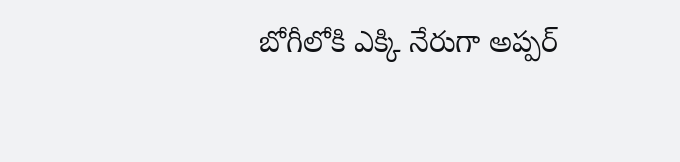బోగీలోకి ఎక్కి నేరుగా అప్పర్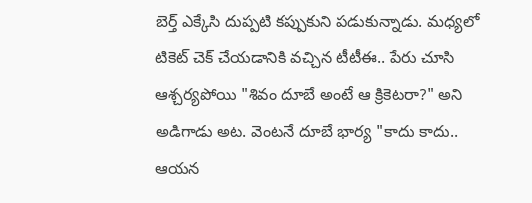బెర్త్ ఎక్కేసి దుప్పటి కప్పుకుని పడుకున్నాడు. మధ్యలో టికెట్ చెక్ చేయడానికి వచ్చిన టీటీఈ.. పేరు చూసి ఆశ్చర్యపోయి "శివం దూబే అంటే ఆ క్రికెటరా?" అని అడిగాడు అట. వెంటనే దూబే భార్య "కాదు కాదు.. ఆయన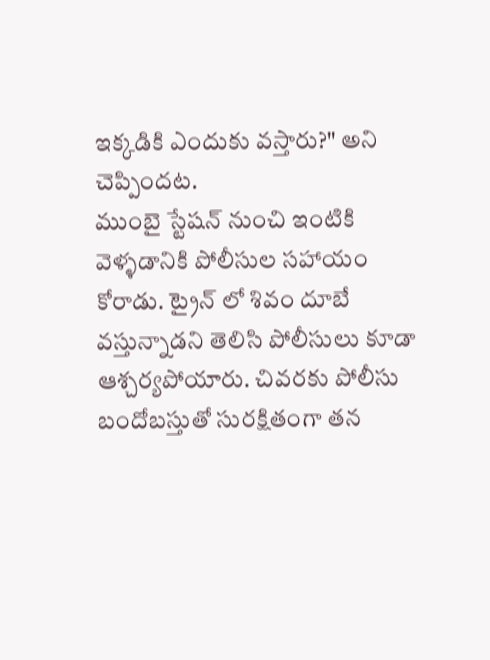ఇక్కడికి ఎందుకు వస్తారు?" అని చెప్పిందట.
ముంబై స్టేషన్ నుంచి ఇంటికి వెళ్ళడానికి పోలీసుల సహాయం కోరాడు. ట్రైన్ లో శివం దూబే వస్తున్నాడని తెలిసి పోలీసులు కూడా ఆశ్చర్యపోయారు. చివరకు పోలీసు బందోబస్తుతో సురక్షితంగా తన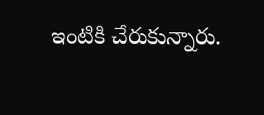ఇంటికి చేరుకున్నారు.